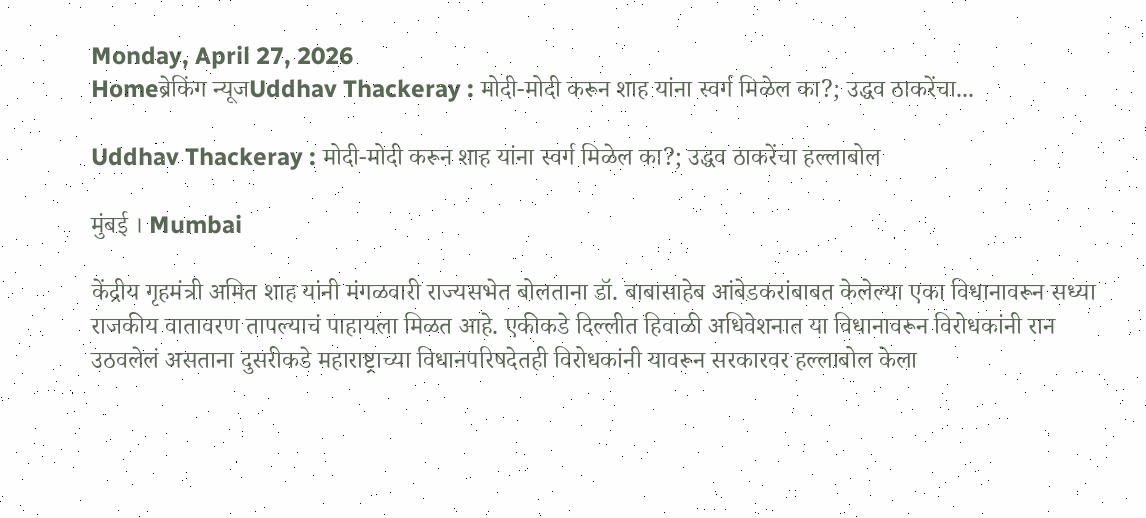Monday, April 27, 2026
Homeब्रेकिंग न्यूजUddhav Thackeray : मोदी-मोदी करून शाह यांना स्वर्ग मिळेल का?; उद्धव ठाकरेंचा...

Uddhav Thackeray : मोदी-मोदी करून शाह यांना स्वर्ग मिळेल का?; उद्धव ठाकरेंचा हल्लाबोल

मुंबई । Mumbai

केंद्रीय गृहमंत्री अमित शाह यांनी मंगळवारी राज्यसभेत बोलताना डॉ. बाबासाहेब आंबेडकरांबाबत केलेल्या एका विधानावरून सध्या राजकीय वातावरण तापल्याचं पाहायला मिळत आहे. एकीकडे दिल्लीत हिवाळी अधिवेशनात या विधानावरून विरोधकांनी रान उठवलेलं असताना दुसरीकडे महाराष्ट्राच्या विधानपरिषदेतही विरोधकांनी यावरून सरकारवर हल्लाबोल केला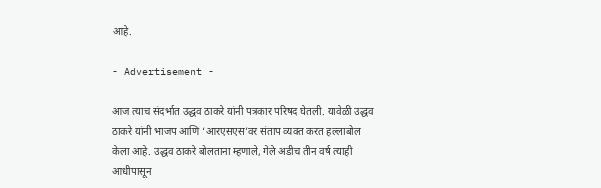आहे.

- Advertisement -

आज त्याच संदर्भात उद्धव ठाकरे यांनी पत्रकार परिषद घेतली. यावेळी उद्धव ठाकरे यांनी भाजप आणि ‘आरएसएस’वर संताप व्यक्त करत हल्लाबोल केला आहे. उद्धव ठाकरे बोलताना म्हणाले, गेले अडीच तीन वर्ष त्याही आधीपासून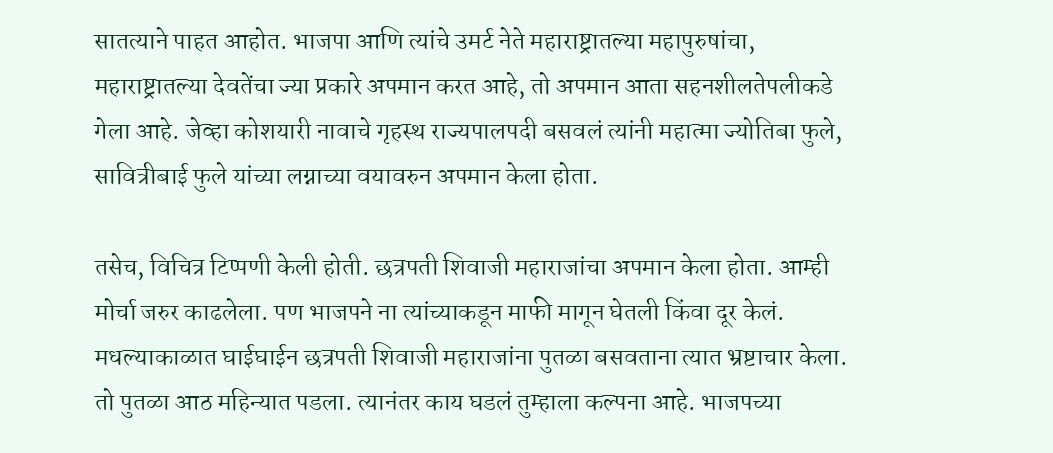सातत्याने पाहत आहोत. भाजपा आणि त्यांचे उमर्ट नेते महाराष्ट्रातल्या महापुरुषांचा, महाराष्ट्रातल्या देवतेंचा ज्या प्रकारे अपमान करत आहे, तो अपमान आता सहनशीलतेपलीकडे गेला आहे. जेव्हा कोशयारी नावाचे गृहस्थ राज्यपालपदी बसवलं त्यांनी महात्मा ज्योतिबा फुले, सावित्रीबाई फुले यांच्या लग्नाच्या वयावरुन अपमान केला होता.

तसेच, विचित्र टिप्पणी केली होती. छत्रपती शिवाजी महाराजांचा अपमान केला होता. आम्ही मोर्चा जरुर काढलेला. पण भाजपने ना त्यांच्याकडून माफी मागून घेतली किंवा दूर केलं. मधल्याकाळात घाईघाईन छत्रपती शिवाजी महाराजांना पुतळा बसवताना त्यात भ्रष्टाचार केला. तो पुतळा आठ महिन्यात पडला. त्यानंतर काय घडलं तुम्हाला कल्पना आहे. भाजपच्या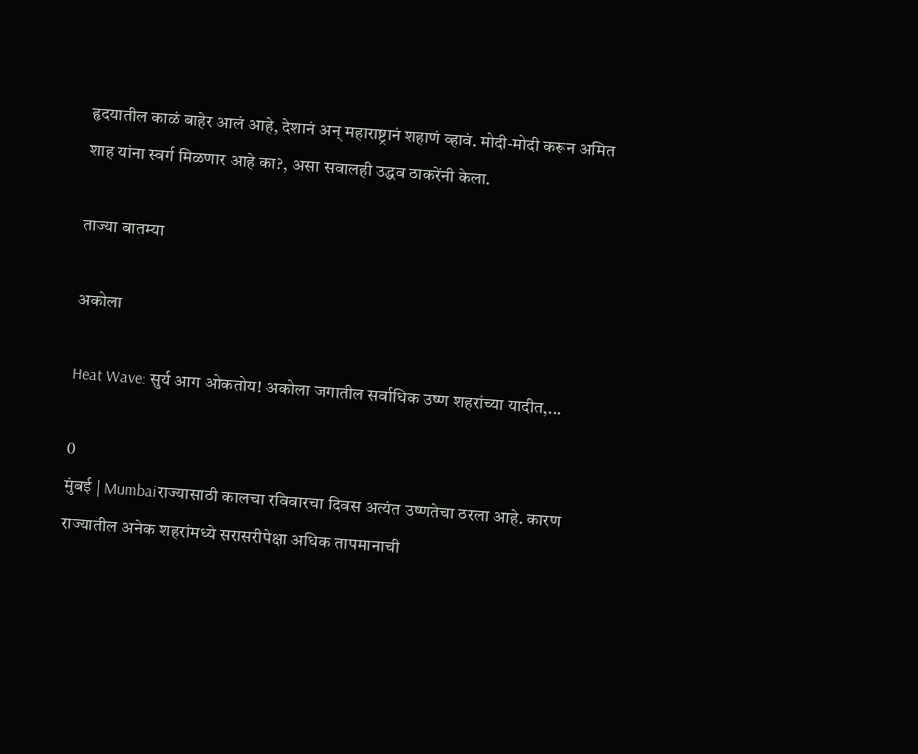हृदयातील काळं बाहेर आलं आहे, देशानं अन् महाराष्ट्रानं शहाणं व्हावं. मोदी-मोदी करून अमित शाह यांना स्वर्ग मिळणार आहे का?, असा सवालही उद्धव ठाकरेंनी केला.

ताज्या बातम्या

अकोला

Heat Wave: सुर्य आग ओकतोय! अकोला जगातील सर्वाधिक उष्ण शहरांच्या यादीत,...

0
मुंबई | Mumbaiराज्यासाठी कालचा रविवारचा दिवस अत्यंत उष्णतेचा ठरला आहे. कारण राज्यातील अनेक शहरांमध्ये सरासरीपेक्षा अधिक तापमानाची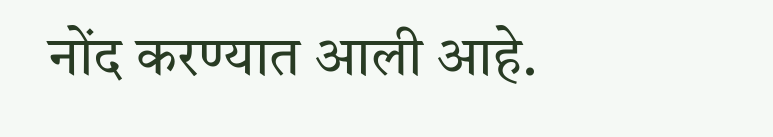नोंद करण्यात आली आहे.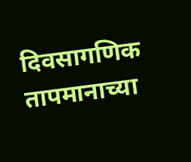दिवसागणिक तापमानाच्या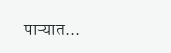पाऱ्यात...